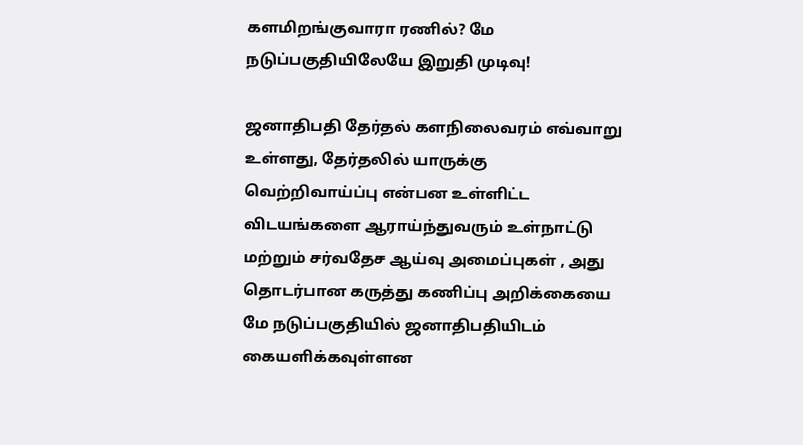களமிறங்குவாரா ரணில்? மே நடுப்பகுதியிலேயே இறுதி முடிவு!

ஜனாதிபதி தேர்தல் களநிலைவரம் எவ்வாறு உள்ளது, தேர்தலில் யாருக்கு வெற்றிவாய்ப்பு என்பன உள்ளிட்ட விடயங்களை ஆராய்ந்துவரும் உள்நாட்டு மற்றும் சர்வதேச ஆய்வு அமைப்புகள் , அது தொடர்பான கருத்து கணிப்பு அறிக்கையை மே நடுப்பகுதியில் ஜனாதிபதியிடம் கையளிக்கவுள்ளன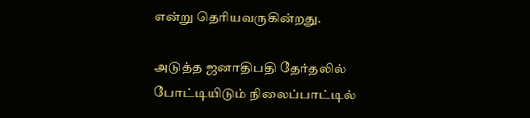என்று தெரியவருகின்றது.

அடுத்த ஜனாதிபதி தேர்தலில் போட்டியிடும் நிலைப்பாட்டில்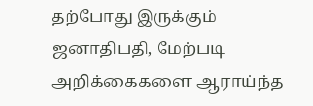தற்போது இருக்கும் ஜனாதிபதி, மேற்படி அறிக்கைகளை ஆராய்ந்த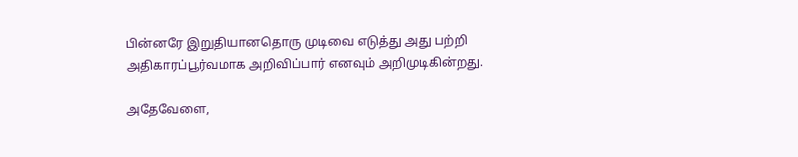பின்னரே இறுதியானதொரு முடிவை எடுத்து அது பற்றி அதிகாரப்பூர்வமாக அறிவிப்பார் எனவும் அறிமுடிகின்றது.

அதேவேளை,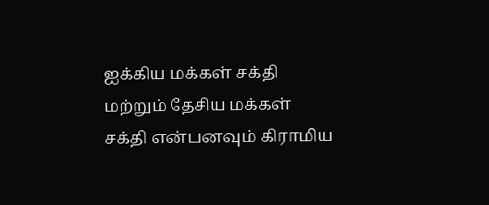ஐக்கிய மக்கள் சக்தி மற்றும் தேசிய மக்கள் சக்தி என்பனவும் கிராமிய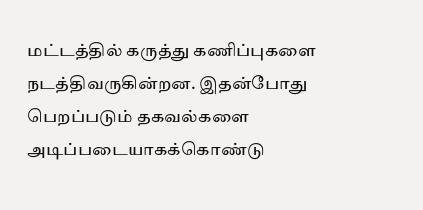மட்டத்தில் கருத்து கணிப்புகளை நடத்திவருகின்றன. இதன்போது பெறப்படும் தகவல்களை அடிப்படையாகக்கொண்டு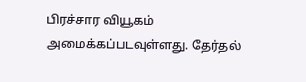பிரச்சார வியூகம் அமைக்கப்படவுள்ளது. தேர்தல்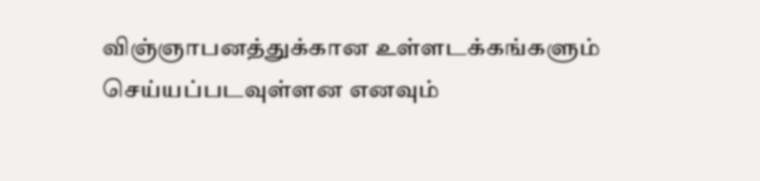விஞ்ஞாபனத்துக்கான உள்ளடக்கங்களும் செய்யப்படவுள்ளன எனவும்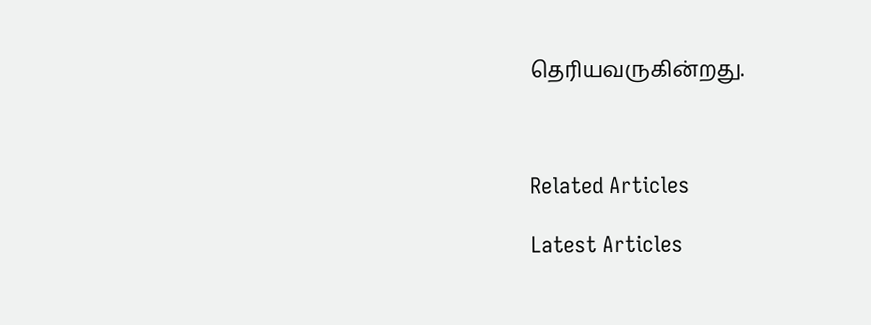தெரியவருகின்றது.



Related Articles

Latest Articles